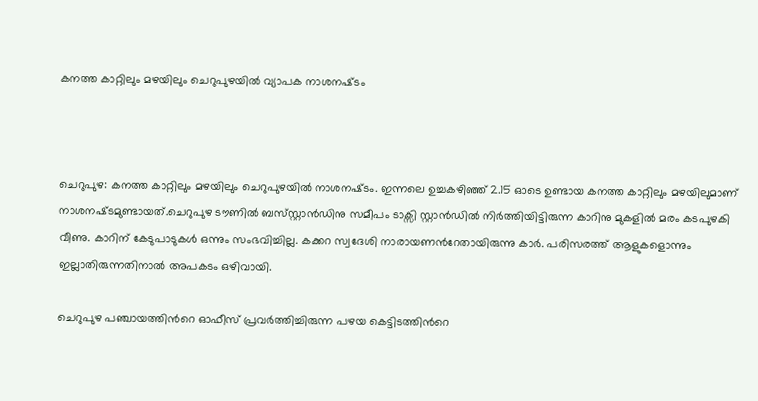കനത്ത കാറ്റിലും മഴയിലും ചെറുപുഴയില്‍ വ്യാപക നാശനഷ്‌ടം



ചെറുപുഴ: കനത്ത കാറ്റിലും മഴയിലും ചെറുപുഴയില്‍ നാശനഷ്‌ടം. ഇന്നലെ ഉച്ചകഴിഞ്ഞ് 2.15 ഓടെ ഉണ്ടായ കനത്ത കാറ്റിലും മഴയിലുമാണ് നാശനഷ്‌ടമുണ്ടായത്.ചെറുപുഴ ടൗണില്‍ ബ‌സ്‌സ്റ്റാൻഡിനു സമീപം ടാക്സി സ്റ്റാൻഡില്‍ നിർത്തിയിട്ടിരുന്ന കാറിനു മുകളില്‍ മരം കടപുഴകി വീണു. കാറിന് കേടുപാടുകള്‍ ഒന്നും സംഭവിച്ചില്ല. കക്കറ സ്വദേശി നാരായണന്‍റേതായിരുന്നു കാർ. പരിസരത്ത് ആളുകളൊന്നും ഇല്ലാതിരുന്നതിനാല്‍ അപകടം ഒഴിവായി.

ചെറുപുഴ പഞ്ചായത്തിന്‍റെ ഓഫീസ് പ്രവർത്തിച്ചിരുന്ന പഴയ കെട്ടിടത്തിന്‍റെ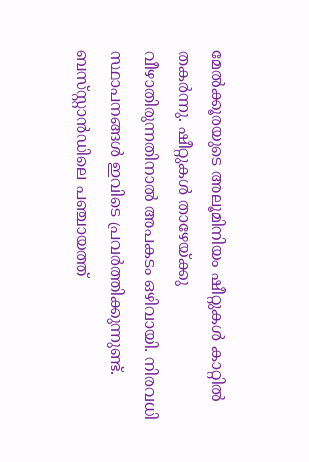മേല്‍ക്കൂരയുടെ അലൂമിനിയം ഷീറ്റുകള്‍ കാറ്റില്‍ തകർന്നു. ഷീറ്റുകള്‍ താഴേയ്ക്കു വീഴാതിരുന്നതിനാല്‍ അപകടം ഒഴിവായി. നിരവധി സ്ഥാപനങ്ങള്‍ ഇവിടെ പ്രവർത്തിക്കുന്നുണ്ട്. ബസ്‌സ്റ്റാൻഡിലെ പഞ്ചായത്ത്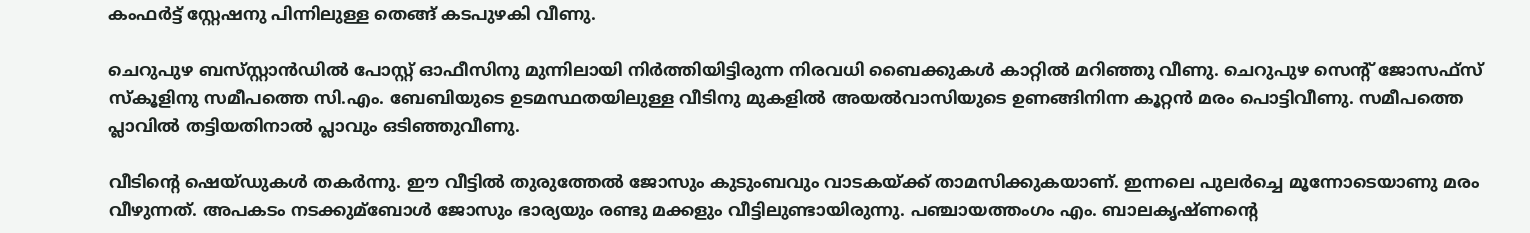കംഫർട്ട് സ്റ്റേഷനു പിന്നിലുള്ള തെങ്ങ് കടപുഴകി വീണു.

ചെറുപുഴ ബസ്‌സ്റ്റാൻഡില്‍ പോസ്റ്റ് ഓഫീസിനു മുന്നിലായി നിർത്തിയിട്ടിരുന്ന നിരവധി ബൈക്കുകള്‍ കാറ്റില്‍ മറിഞ്ഞു വീണു. ചെറുപുഴ സെന്‍റ് ജോസഫ്സ് സ്കൂളിനു സമീപത്തെ സി.എം. ബേബിയുടെ ഉടമസ്ഥതയിലുള്ള വീടിനു മുകളില്‍ അയല്‍വാസിയുടെ ഉണങ്ങിനിന്ന കൂറ്റൻ മരം പൊട്ടിവീണു. സമീപത്തെ പ്ലാവില്‍ തട്ടിയതിനാല്‍ പ്ലാവും ഒടിഞ്ഞുവീണു.

വീടിന്‍റെ ഷെയ്ഡുകള്‍ തകർന്നു. ഈ വീട്ടില്‍ തുരുത്തേല്‍ ജോസും കുടുംബവും വാടകയ്ക്ക് താമസിക്കുകയാണ്. ഇന്നലെ പുലർച്ചെ മൂന്നോടെയാണു മരം വീഴുന്നത്. അപകടം നടക്കുമ്ബോള്‍ ജോസും ഭാര്യയും രണ്ടു മക്കളും വീട്ടിലുണ്ടായിരുന്നു. പഞ്ചായത്തംഗം എം. ബാലകൃഷ്ണന്‍റെ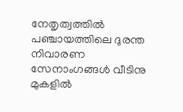നേതൃത്വത്തില്‍ പഞ്ചായത്തിലെ ദുരന്ത നിവാരണ സേനാംഗങ്ങള്‍ വീടിനു മുകളില്‍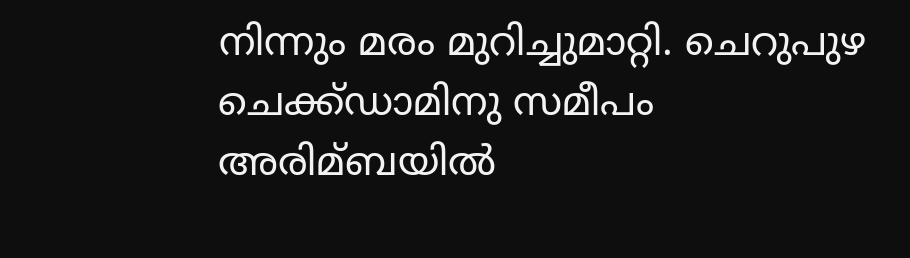നിന്നും മരം മുറിച്ചുമാറ്റി. ചെറുപുഴ ചെക്ക്ഡാമിനു സമീപം അരിമ്ബയില്‍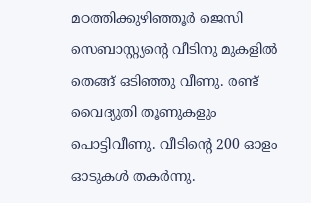മഠത്തിക്കുഴിഞ്ഞൂർ ജെസി സെബാസ്റ്റ്യന്‍റെ വീടിനു മുകളില്‍ തെങ്ങ് ഒടിഞ്ഞു വീണു. രണ്ട് വൈദ്യുതി തൂണുകളും പൊട്ടിവീണു. വീടിന്‍റെ 200 ഓളം ഓടുകള്‍ തകർന്നു.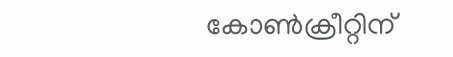കോണ്‍ക്രീറ്റിന്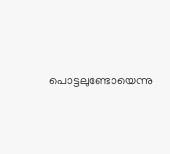പൊട്ടലുണ്ടോയെന്നു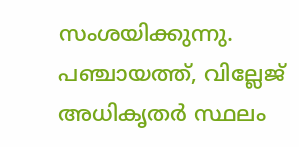സംശയിക്കുന്നു. പഞ്ചായത്ത്, വില്ലേജ് അധികൃതർ സ്ഥലം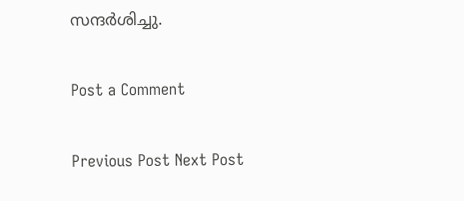സന്ദർശിച്ചു.

Post a Comment

Previous Post Next Post